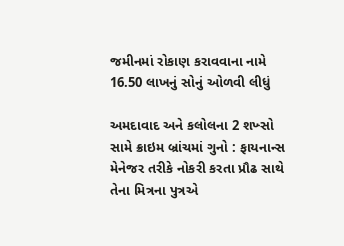જમીનમાં રોકાણ કરાવવાના નામે 16.50 લાખનું સોનું ઓળવી લીધું

અમદાવાદ અને કલોલના 2 શખ્સો સામે ક્રાઇમ બ્રાંચમાં ગુનો : ફાયનાન્સ મેનેજર તરીકે નોકરી કરતા પ્રૌઢ સાથે તેના મિત્રના પુત્રએ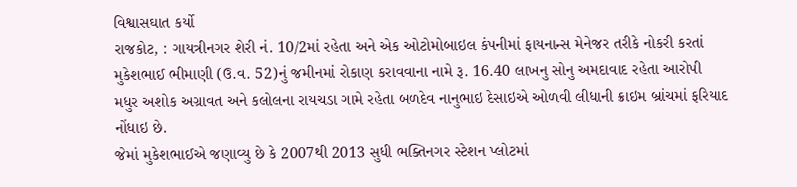વિશ્વાસઘાત કર્યો
રાજકોટ, : ગાયત્રીનગર શેરી નં. 10/2માં રહેતા અને એક ઓટોમોબાઇલ કંપનીમાં ફાયનાન્સ મેનેજર તરીકે નોકરી કરતાં મુકેશભાઈ ભીમાણી (ઉ.વ. 52)નું જમીનમાં રોકાણ કરાવવાના નામે રૂ. 16.40 લાખનુ સોનુ અમદાવાદ રહેતા આરોપી મધુર અશોક અગ્રાવત અને કલોલના રાયચડા ગામે રહેતા બળદેવ નાનુભાઇ દેસાઇએ ઓળવી લીધાની ક્રાઇમ બ્રાંચમાં ફરિયાદ નોંધાઇ છે.
જેમાં મુકેશભાઈએ જણાવ્યુ છે કે 2007થી 2013 સુધી ભક્તિનગર સ્ટેશન પ્લોટમાં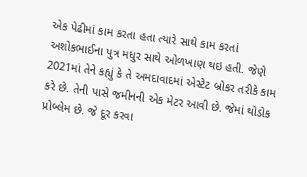એક પેઢીમાં કામ કરતા હતા ત્યારે સાથે કામ કરતાં અશોકભાઈના પુત્ર મધુર સાથે ઓળખાણ થઇ હતી. જેણે 2021માં તેને કહ્યું કે તે અમદાવાદમાં એસ્ટેટ બ્રોકર તરીકે કામ કરે છે. તેની પાસે જમીનની એક મેટર આવી છે. જેમાં થોડોક પ્રોબ્લેમ છે. જે દૂર કરવા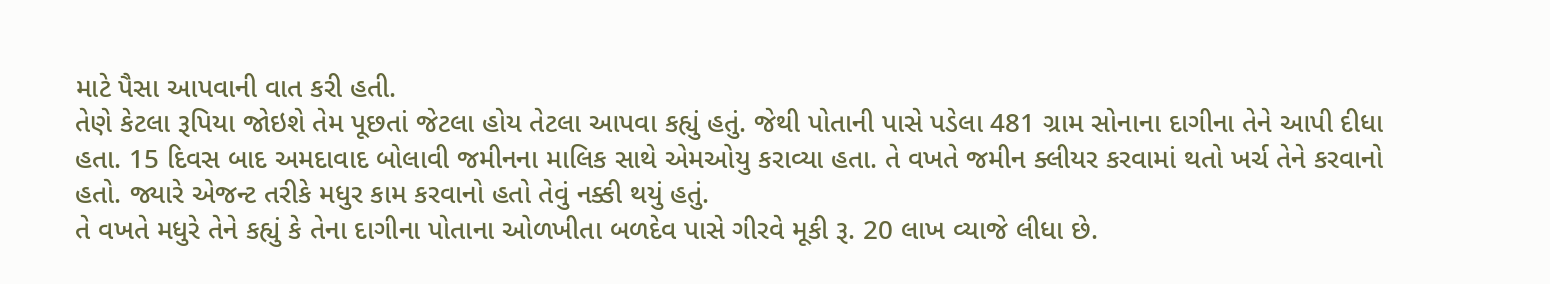માટે પૈસા આપવાની વાત કરી હતી.
તેણે કેટલા રૂપિયા જોઇશે તેમ પૂછતાં જેટલા હોય તેટલા આપવા કહ્યું હતું. જેથી પોતાની પાસે પડેલા 481 ગ્રામ સોનાના દાગીના તેને આપી દીધા હતા. 15 દિવસ બાદ અમદાવાદ બોલાવી જમીનના માલિક સાથે એમઓયુ કરાવ્યા હતા. તે વખતે જમીન ક્લીયર કરવામાં થતો ખર્ચ તેને કરવાનો હતો. જ્યારે એજન્ટ તરીકે મધુર કામ કરવાનો હતો તેવું નક્કી થયું હતું.
તે વખતે મધુરે તેને કહ્યું કે તેના દાગીના પોતાના ઓળખીતા બળદેવ પાસે ગીરવે મૂકી રૂ. 20 લાખ વ્યાજે લીધા છે.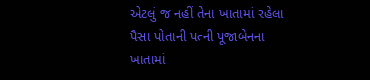એટલું જ નહીં તેના ખાતામાં રહેલા પૈસા પોતાની પત્ની પૂજાબેનના ખાતામાં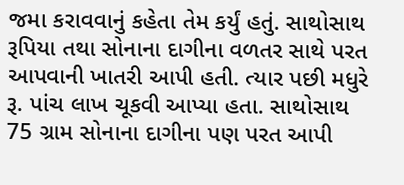જમા કરાવવાનું કહેતા તેમ કર્યું હતું. સાથોસાથ રૂપિયા તથા સોનાના દાગીના વળતર સાથે પરત આપવાની ખાતરી આપી હતી. ત્યાર પછી મધુરે રૂ. પાંચ લાખ ચૂકવી આપ્યા હતા. સાથોસાથ 75 ગ્રામ સોનાના દાગીના પણ પરત આપી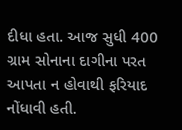દીધા હતા. આજ સુધી 400 ગ્રામ સોનાના દાગીના પરત આપતા ન હોવાથી ફરિયાદ નોંધાવી હતી.